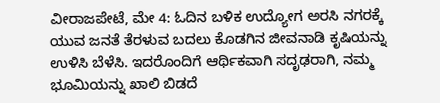ವೀರಾಜಪೇಟೆ, ಮೇ 4: ಓದಿನ ಬಳಿಕ ಉದ್ಯೋಗ ಅರಸಿ ನಗರಕ್ಕೆ ಯುವ ಜನತೆ ತೆರಳುವ ಬದಲು ಕೊಡಗಿನ ಜೀವನಾಡಿ ಕೃಷಿಯನ್ನು ಉಳಿಸಿ ಬೆಳೆಸಿ. ಇದರೊಂದಿಗೆ ಆರ್ಥಿಕವಾಗಿ ಸದೃಢರಾಗಿ, ನಮ್ಮ ಭೂಮಿಯನ್ನು ಖಾಲಿ ಬಿಡದೆ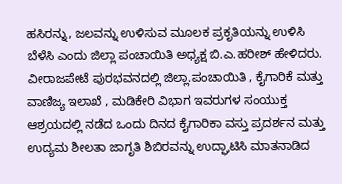ಹಸಿರನ್ನು, ಜಲವನ್ನು ಉಳಿಸುವ ಮೂಲಕ ಪ್ರಕೃತಿಯನ್ನು ಉಳಿಸಿ ಬೆಳೆಸಿ ಎಂದು ಜಿಲ್ಲಾ ಪಂಚಾಯಿತಿ ಅಧ್ಯಕ್ಷ ಬಿ.ಎ.ಹರೀಶ್ ಹೇಳಿದರು.
ವೀರಾಜಪೇಟೆ ಪುರಭವನದಲ್ಲಿ ಜಿಲ್ಲಾ.ಪಂಚಾಯಿತಿ , ಕೈಗಾರಿಕೆ ಮತ್ತು ವಾಣಿಜ್ಯ ಇಲಾಖೆ , ಮಡಿಕೇರಿ ವಿಭಾಗ ಇವರುಗಳ ಸಂಯುಕ್ತ ಆಶ್ರಯದಲ್ಲಿ ನಡೆದ ಒಂದು ದಿನದ ಕೈಗಾರಿಕಾ ವಸ್ತು ಪ್ರದರ್ಶನ ಮತ್ತು ಉದ್ಯಮ ಶೀಲತಾ ಜಾಗೃತಿ ಶಿಬಿರವನ್ನು ಉದ್ಘಾಟಿಸಿ ಮಾತನಾಡಿದ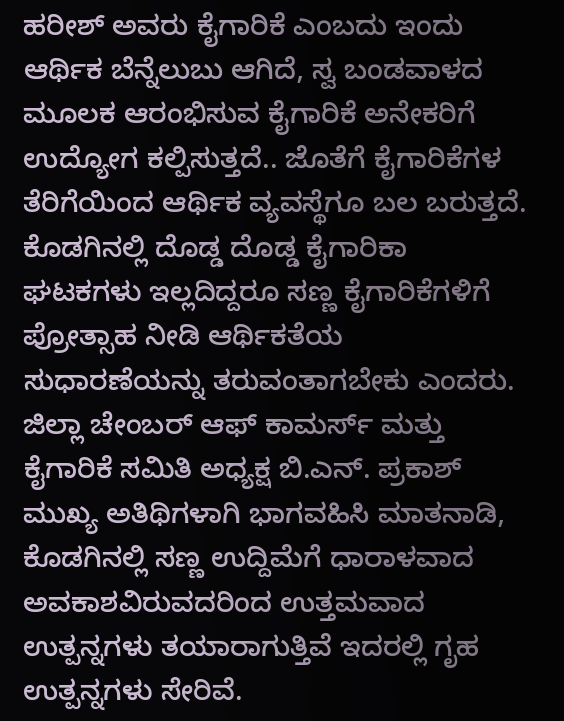ಹರೀಶ್ ಅವರು ಕೈಗಾರಿಕೆ ಎಂಬದು ಇಂದು ಆರ್ಥಿಕ ಬೆನ್ನೆಲುಬು ಆಗಿದೆ, ಸ್ವ ಬಂಡವಾಳದ ಮೂಲಕ ಆರಂಭಿಸುವ ಕೈಗಾರಿಕೆ ಅನೇಕರಿಗೆ ಉದ್ಯೋಗ ಕಲ್ಪಿಸುತ್ತದೆ.. ಜೊತೆಗೆ ಕೈಗಾರಿಕೆಗಳ ತೆರಿಗೆಯಿಂದ ಆರ್ಥಿಕ ವ್ಯವಸ್ಥೆಗೂ ಬಲ ಬರುತ್ತದೆ. ಕೊಡಗಿನಲ್ಲಿ ದೊಡ್ಡ ದೊಡ್ಡ ಕೈಗಾರಿಕಾ ಘಟಕಗಳು ಇಲ್ಲದಿದ್ದರೂ ಸಣ್ಣ ಕೈಗಾರಿಕೆಗಳಿಗೆ ಪ್ರೋತ್ಸಾಹ ನೀಡಿ ಆರ್ಥಿಕತೆಯ ಸುಧಾರಣೆಯನ್ನು ತರುವಂತಾಗಬೇಕು ಎಂದರು.
ಜಿಲ್ಲಾ ಚೇಂಬರ್ ಆಫ್ ಕಾಮರ್ಸ್ ಮತ್ತು ಕೈಗಾರಿಕೆ ಸಮಿತಿ ಅಧ್ಯಕ್ಷ ಬಿ.ಎನ್. ಪ್ರಕಾಶ್ ಮುಖ್ಯ ಅತಿಥಿಗಳಾಗಿ ಭಾಗವಹಿಸಿ ಮಾತನಾಡಿ, ಕೊಡಗಿನಲ್ಲಿ ಸಣ್ಣ ಉದ್ದಿಮೆಗೆ ಧಾರಾಳವಾದ ಅವಕಾಶವಿರುವದರಿಂದ ಉತ್ತಮವಾದ ಉತ್ಪನ್ನಗಳು ತಯಾರಾಗುತ್ತಿವೆ ಇದರಲ್ಲಿ ಗೃಹ ಉತ್ಪನ್ನಗಳು ಸೇರಿವೆ.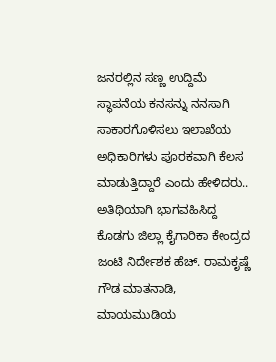ಜನರಲ್ಲಿನ ಸಣ್ಣ ಉದ್ದಿಮೆ ಸ್ಥಾಪನೆಯ ಕನಸನ್ನು ನನಸಾಗಿ ಸಾಕಾರಗೊಳಿಸಲು ಇಲಾಖೆಯ ಅಧಿಕಾರಿಗಳು ಪೂರಕವಾಗಿ ಕೆಲಸ ಮಾಡುತ್ತಿದ್ದಾರೆ ಎಂದು ಹೇಳಿದರು..
ಅತಿಥಿಯಾಗಿ ಭಾಗವಹಿಸಿದ್ದ ಕೊಡಗು ಜಿಲ್ಲಾ ಕೈಗಾರಿಕಾ ಕೇಂದ್ರದ ಜಂಟಿ ನಿರ್ದೇಶಕ ಹೆಚ್. ರಾಮಕೃಷ್ಣೆ ಗೌಡ ಮಾತನಾಡಿ, ಮಾಯಮುಡಿಯ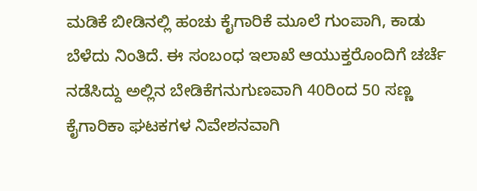ಮಡಿಕೆ ಬೀಡಿನಲ್ಲಿ ಹಂಚು ಕೈಗಾರಿಕೆ ಮೂಲೆ ಗುಂಪಾಗಿ, ಕಾಡು ಬೆಳೆದು ನಿಂತಿದೆ. ಈ ಸಂಬಂಧ ಇಲಾಖೆ ಆಯುಕ್ತರೊಂದಿಗೆ ಚರ್ಚೆ ನಡೆಸಿದ್ದು ಅಲ್ಲಿನ ಬೇಡಿಕೆಗನುಗುಣವಾಗಿ 40ರಿಂದ 50 ಸಣ್ಣ ಕೈಗಾರಿಕಾ ಘಟಕಗಳ ನಿವೇಶನವಾಗಿ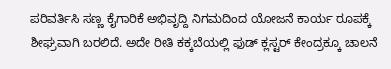ಪರಿವರ್ತಿಸಿ ಸಣ್ಣ ಕೈಗಾರಿಕೆ ಅಭಿವೃದ್ದಿ ನಿಗಮದಿಂದ ಯೋಜನೆ ಕಾರ್ಯ ರೂಪಕ್ಕೆ ಶೀಘ್ರವಾಗಿ ಬರಲಿದೆ. ಅದೇ ರೀತಿ ಕಕ್ಕಬೆಯಲ್ಲಿ ಫುಡ್ ಕ್ಲಸ್ಟರ್ ಕೇಂದ್ರಕ್ಕೂ ಚಾಲನೆ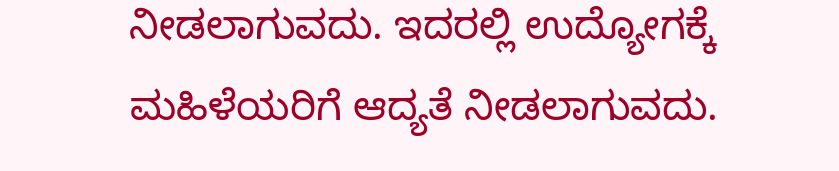ನೀಡಲಾಗುವದು. ಇದರಲ್ಲಿ ಉದ್ಯೋಗಕ್ಕೆ ಮಹಿಳೆಯರಿಗೆ ಆದ್ಯತೆ ನೀಡಲಾಗುವದು.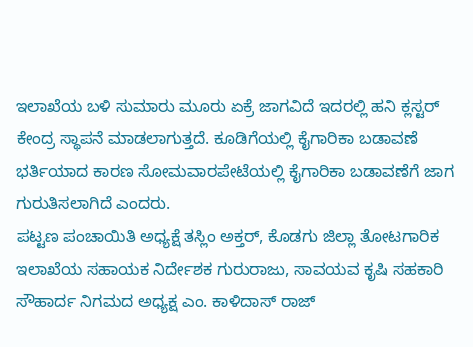ಇಲಾಖೆಯ ಬಳಿ ಸುಮಾರು ಮೂರು ಏಕ್ರೆ ಜಾಗವಿದೆ ಇದರಲ್ಲಿ ಹನಿ ಕ್ಲಸ್ಟರ್ ಕೇಂದ್ರ ಸ್ಥಾಪನೆ ಮಾಡಲಾಗುತ್ತದೆ. ಕೂಡಿಗೆಯಲ್ಲಿ ಕೈಗಾರಿಕಾ ಬಡಾವಣೆ ಭರ್ತಿಯಾದ ಕಾರಣ ಸೋಮವಾರಪೇಟೆಯಲ್ಲಿ ಕೈಗಾರಿಕಾ ಬಡಾವಣೆಗೆ ಜಾಗ ಗುರುತಿಸಲಾಗಿದೆ ಎಂದರು.
ಪಟ್ಟಣ ಪಂಚಾಯಿತಿ ಅಧ್ಯಕ್ಷೆ ತಸ್ಲಿಂ ಅಕ್ತರ್, ಕೊಡಗು ಜಿಲ್ಲಾ ತೋಟಗಾರಿಕ ಇಲಾಖೆಯ ಸಹಾಯಕ ನಿರ್ದೇಶಕ ಗುರುರಾಜು, ಸಾವಯವ ಕೃಷಿ ಸಹಕಾರಿ ಸೌಹಾರ್ದ ನಿಗಮದ ಅಧ್ಯಕ್ಷ ಎಂ. ಕಾಳಿದಾಸ್ ರಾಜ್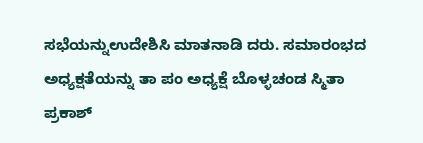ಸಭೆಯನ್ನುಉದೇಶಿಸಿ ಮಾತನಾಡಿ ದರು. ಸಮಾರಂಭದ ಅಧ್ಯಕ್ಷತೆಯನ್ನು ತಾ ಪಂ ಅಧ್ಯಕ್ಷೆ ಬೊಳ್ಳಚಂಡ ಸ್ಮಿತಾ ಪ್ರಕಾಶ್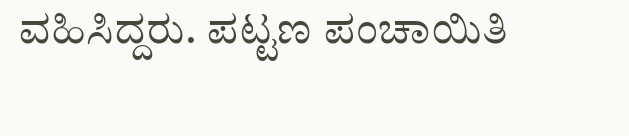ವಹಿಸಿದ್ದರು. ಪಟ್ಟಣ ಪಂಚಾಯಿತಿ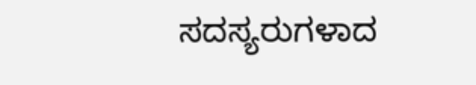ಸದಸ್ಯರುಗಳಾದ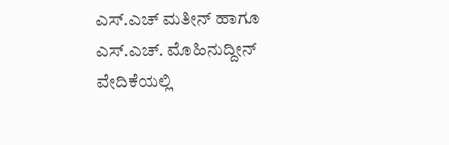ಎಸ್.ಎಚ್ ಮತೀನ್ ಹಾಗೂ ಎಸ್.ಎಚ್. ಮೊಹಿನುದ್ದೀನ್ ವೇದಿಕೆಯಲ್ಲಿ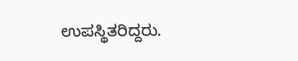ಉಪಸ್ಥಿತರಿದ್ದರು.